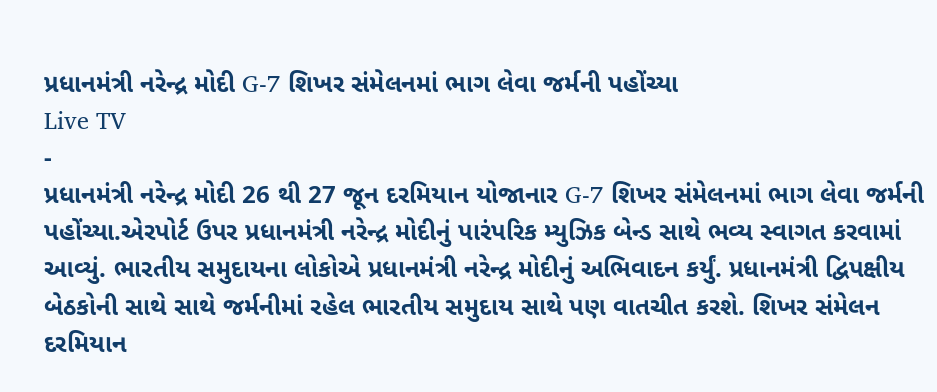પ્રધાનમંત્રી નરેન્દ્ર મોદી G-7 શિખર સંમેલનમાં ભાગ લેવા જર્મની પહોંચ્યા
Live TV
-
પ્રધાનમંત્રી નરેન્દ્ર મોદી 26 થી 27 જૂન દરમિયાન યોજાનાર G-7 શિખર સંમેલનમાં ભાગ લેવા જર્મની પહોંચ્યા.એરપોર્ટ ઉપર પ્રધાનમંત્રી નરેન્દ્ર મોદીનું પારંપરિક મ્યુઝિક બેન્ડ સાથે ભવ્ય સ્વાગત કરવામાં આવ્યું. ભારતીય સમુદાયના લોકોએ પ્રધાનમંત્રી નરેન્દ્ર મોદીનું અભિવાદન કર્યું. પ્રધાનમંત્રી દ્વિપક્ષીય બેઠકોની સાથે સાથે જર્મનીમાં રહેલ ભારતીય સમુદાય સાથે પણ વાતચીત કરશે. શિખર સંમેલન દરમિયાન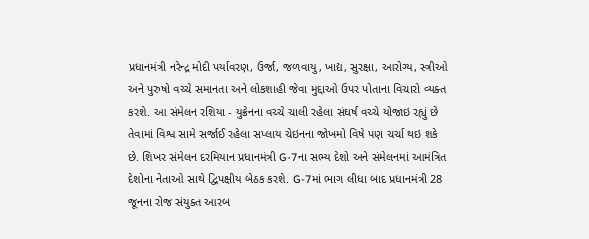પ્રધાનમંત્રી નરેન્દ્ર મોદી પર્યાવરણ, ઉર્જા, જળવાયુ, ખાદ્ય, સુરક્ષા, આરોગ્ય, સ્ત્રીઓ અને પુરુષો વચ્ચે સમાનતા અને લોકશાહી જેવા મુદ્દાઓ ઉપર પોતાના વિચારો વ્યક્ત કરશે. આ સંમેલન રશિયા - યુક્રેનના વચ્ચે ચાલી રહેલા સંઘર્ષ વચ્ચે યોજાઇ રહ્યું છે તેવામાં વિશ્વ સામે સર્જાઈ રહેલા સપ્લાય ચેઇનના જોખમો વિષે પણ ચર્ચા થઇ શકે છે. શિખર સંમેલન દરમિયાન પ્રધાનમંત્રી G-7ના સભ્ય દેશો અને સંમેલનમાં આમંત્રિત દેશોના નેતાઓ સાથે દ્વિપક્ષીય બેઠક કરશે. G-7માં ભાગ લીધા બાદ પ્રધાનમંત્રી 28 જૂનના રોજ સંયુક્ત આરબ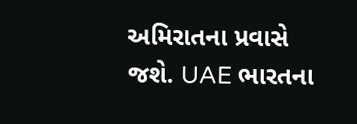અમિરાતના પ્રવાસે જશે. UAE ભારતના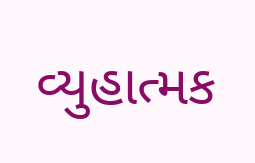વ્યુહાત્મક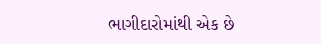ભાગીદારોમાંથી એક છે